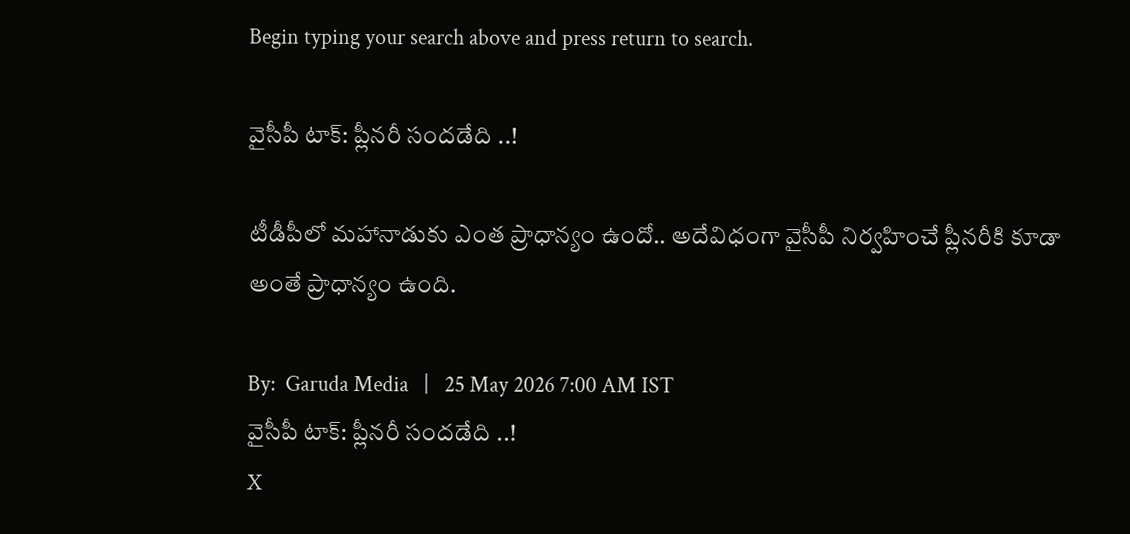Begin typing your search above and press return to search.

వైసీపీ టాక్‌: ప్లీన‌రీ సంద‌డేది ..!

టీడీపీలో మ‌హానాడుకు ఎంత ప్రాధాన్యం ఉందో.. అదేవిధంగా వైసీపీ నిర్వ‌హించే ప్లీన‌రీకి కూడా అంతే ప్రాధాన్యం ఉంది.

By:  Garuda Media   |   25 May 2026 7:00 AM IST
వైసీపీ టాక్‌: ప్లీన‌రీ సంద‌డేది ..!
X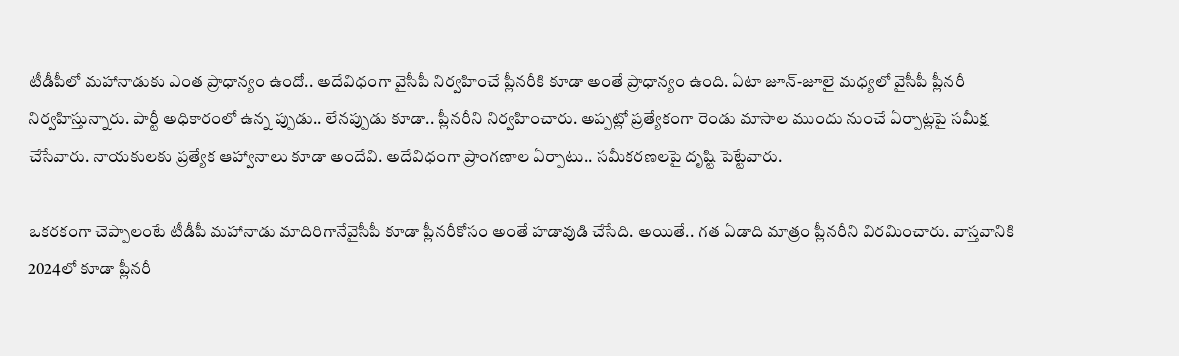టీడీపీలో మ‌హానాడుకు ఎంత ప్రాధాన్యం ఉందో.. అదేవిధంగా వైసీపీ నిర్వ‌హించే ప్లీన‌రీకి కూడా అంతే ప్రాధాన్యం ఉంది. ఏటా జూన్‌-జూలై మ‌ధ్య‌లో వైసీపీ ప్లీన‌రీ నిర్వ‌హిస్తున్నారు. పార్టీ అధికారంలో ఉన్న ప్పుడు.. లేన‌ప్పుడు కూడా.. ప్లీన‌రీని నిర్వ‌హించారు. అప్ప‌ట్లో ప్ర‌త్యేకంగా రెండు మాసాల ముందు నుంచే ఏర్పాట్ల‌పై స‌మీక్ష చేసేవారు. నాయ‌కుల‌కు ప్ర‌త్యేక ఆహ్వానాలు కూడా అందేవి. అదేవిధంగా ప్రాంగ‌ణాల ఏర్పాటు.. స‌మీక‌ర‌ణ‌ల‌పై దృష్టి పెట్టేవారు.

ఒక‌ర‌కంగా చెప్పాలంటే టీడీపీ మ‌హానాడు మాదిరిగానేవైసీపీ కూడా ప్లీన‌రీకోసం అంతే హ‌డావుడి చేసేది. అయితే.. గ‌త ఏడాది మాత్రం ప్లీన‌రీని విర‌మించారు. వాస్త‌వానికి 2024లో కూడా ప్లీన‌రీ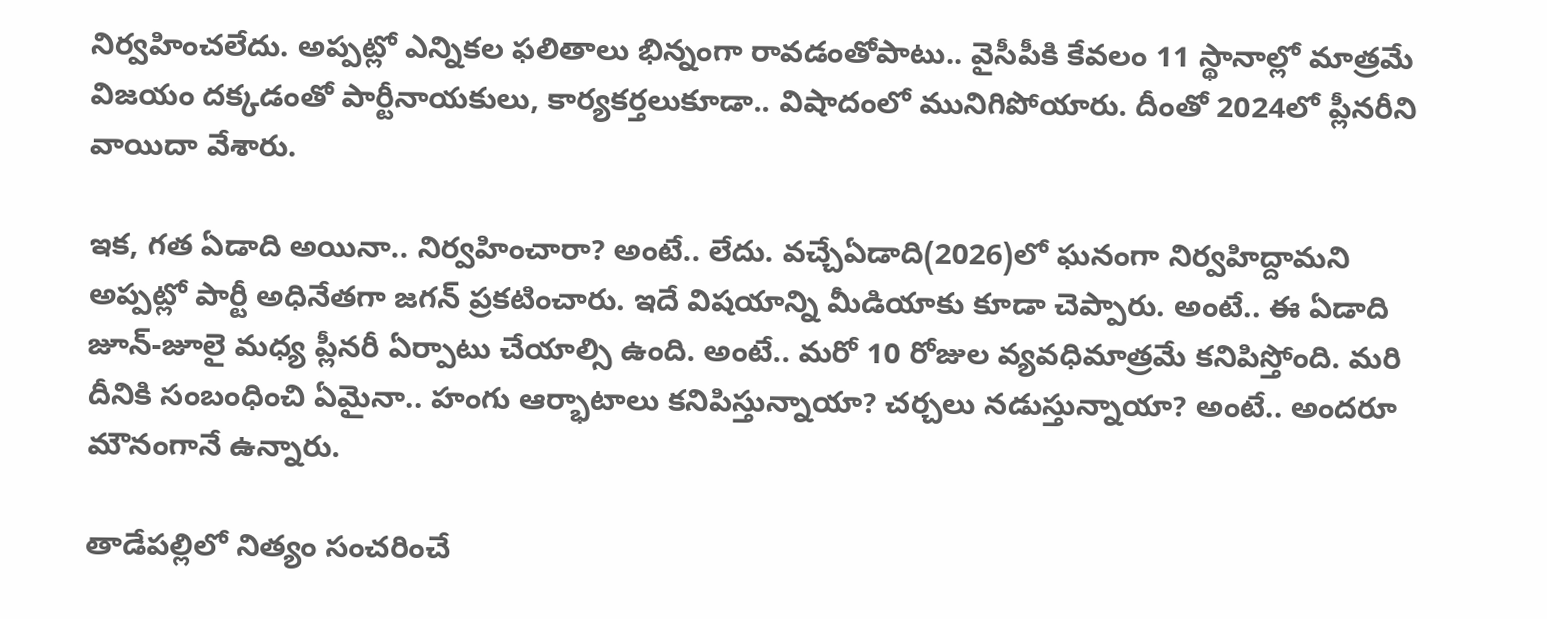నిర్వ‌హించ‌లేదు. అప్ప‌ట్లో ఎన్నిక‌ల ఫ‌లితాలు భిన్నంగా రావ‌డంతోపాటు.. వైసీపీకి కేవ‌లం 11 స్థానాల్లో మాత్ర‌మే విజ‌యం ద‌క్క‌డంతో పార్టీనాయ‌కులు, కార్య‌క‌ర్త‌లుకూడా.. విషాదంలో మునిగిపోయారు. దీంతో 2024లో ప్లీన‌రీని వాయిదా వేశారు.

ఇక‌, గ‌త ఏడాది అయినా.. నిర్వ‌హించారా? అంటే.. లేదు. వ‌చ్చేఏడాది(2026)లో ఘ‌నంగా నిర్వ‌హిద్దామని అప్ప‌ట్లో పార్టీ అధినేత‌గా జ‌గ‌న్ ప్ర‌క‌టించారు. ఇదే విష‌యాన్ని మీడియాకు కూడా చెప్పారు. అంటే.. ఈ ఏడాది జూన్‌-జూలై మ‌ధ్య ప్లీన‌రీ ఏర్పాటు చేయాల్సి ఉంది. అంటే.. మ‌రో 10 రోజుల వ్య‌వ‌ధిమాత్ర‌మే క‌నిపిస్తోంది. మ‌రి దీనికి సంబంధించి ఏమైనా.. హంగు ఆర్భాటాలు క‌నిపిస్తున్నాయా? చ‌ర్చ‌లు న‌డుస్తున్నాయా? అంటే.. అంద‌రూ మౌనంగానే ఉన్నారు.

తాడేప‌ల్లిలో నిత్యం సంచ‌రించే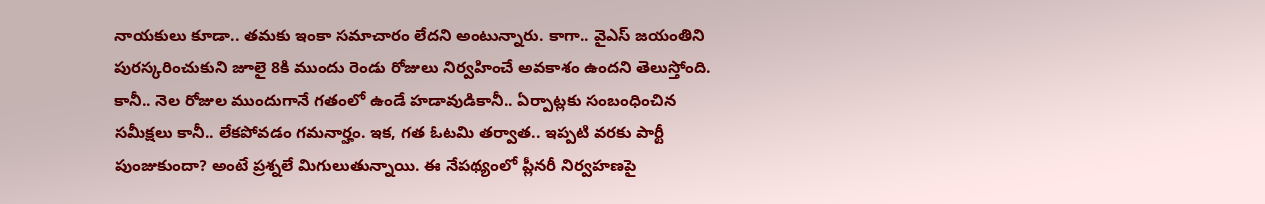నాయ‌కులు కూడా.. త‌మ‌కు ఇంకా స‌మాచారం లేద‌ని అంటున్నారు. కాగా.. వైఎస్ జ‌యంతిని పుర‌స్క‌రించుకుని జూలై 8కి ముందు రెండు రోజులు నిర్వ‌హించే అవ‌కాశం ఉంద‌ని తెలుస్తోంది. కానీ.. నెల రోజుల ముందుగానే గ‌తంలో ఉండే హ‌డావుడికానీ.. ఏర్పాట్ల‌కు సంబంధించిన స‌మీక్ష‌లు కానీ.. లేక‌పోవ‌డం గ‌మ‌నార్హం. ఇక‌, గ‌త ఓట‌మి త‌ర్వాత‌.. ఇప్ప‌టి వ‌ర‌కు పార్టీ పుంజుకుందా? అంటే ప్ర‌శ్న‌లే మిగులుతున్నాయి. ఈ నేప‌థ్యంలో ప్లీన‌రీ నిర్వ‌హ‌ణ‌పై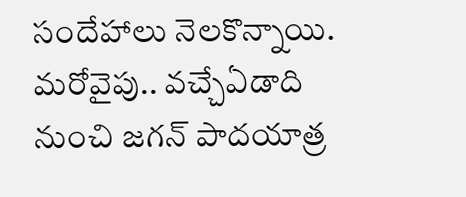సందేహాలు నెల‌కొన్నాయి. మ‌రోవైపు.. వ‌చ్చేఏడాది నుంచి జ‌గ‌న్ పాద‌యాత్ర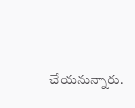చేయ‌నున్నారు.